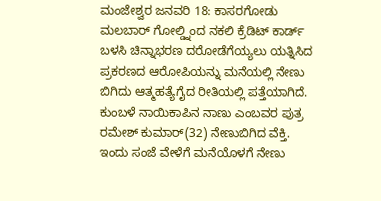ಮಂಜೇಶ್ವರ ಜನವರಿ 18: ಕಾಸರಗೋಡು ಮಲಬಾರ್ ಗೋಲ್ಡ್ನಿಂದ ನಕಲಿ ಕ್ರೆಡಿಟ್ ಕಾರ್ಡ್ ಬಳಸಿ ಚಿನ್ನಾಭರಣ ದರೋಡೆಗೆಯ್ಯಲು ಯತ್ನಿಸಿದ ಪ್ರಕರಣದ ಆರೋಪಿಯನ್ನು ಮನೆಯಲ್ಲಿ ನೇಣು ಬಿಗಿದು ಆತ್ಮಹತ್ಯೆಗೈದ ರೀತಿಯಲ್ಲಿ ಪತ್ತೆಯಾಗಿದೆ. ಕುಂಬಳೆ ನಾಯಿಕಾಪಿನ ನಾಣು ಎಂಬವರ ಪುತ್ರ ರಮೇಶ್ ಕುಮಾರ್(32) ನೇಣುಬಿಗಿದ ವೆಕ್ತಿ.
ಇಂದು ಸಂಜೆ ವೇಳೆಗೆ ಮನೆಯೊಳಗೆ ನೇಣು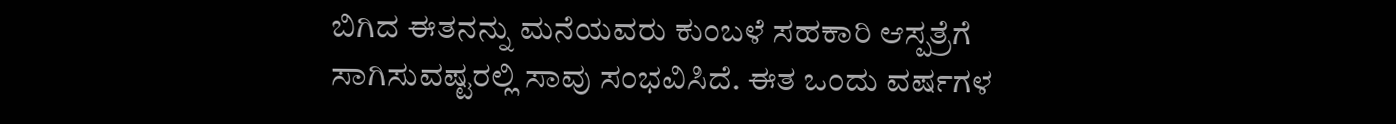ಬಿಗಿದ ಈತನನ್ನು ಮನೆಯವರು ಕುಂಬಳೆ ಸಹಕಾರಿ ಆಸ್ಪತ್ರೆಗೆ ಸಾಗಿಸುವಷ್ಟರಲ್ಲಿ ಸಾವು ಸಂಭವಿಸಿದೆ. ಈತ ಒಂದು ವರ್ಷಗಳ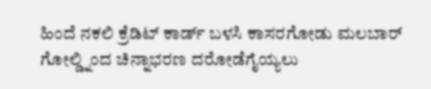ಹಿಂದೆ ನಕಲಿ ಕ್ರೆಡಿಟ್ ಕಾರ್ಡ್ ಬಳಸಿ ಕಾಸರಗೋಡು ಮಲಬಾರ್ ಗೋಲ್ಡ್ನಿಂದ ಚಿನ್ನಾಭರಣ ದರೋಡೆಗೈಯ್ಯಲು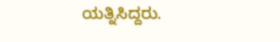ಯತ್ನಿಸಿದ್ದರು.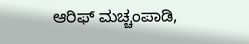ಆರಿಫ್ ಮಚ್ಚಂಪಾಡಿ,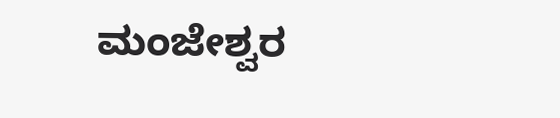ಮಂಜೇಶ್ವರ